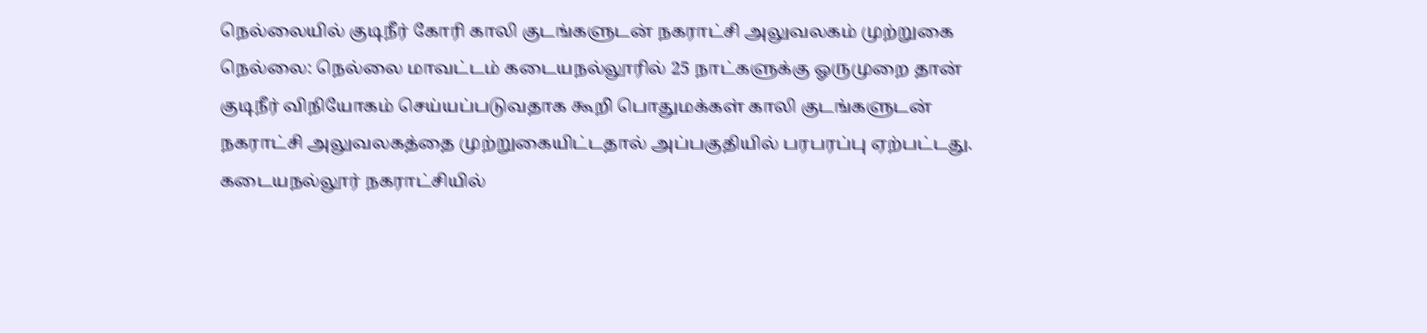நெல்லையில் குடிநீர் கோரி காலி குடங்களுடன் நகராட்சி அலுவலகம் முற்றுகை
நெல்லை: நெல்லை மாவட்டம் கடையநல்லூரில் 25 நாட்களுக்கு ஓருமுறை தான் குடிநீர் விநியோகம் செய்யப்படுவதாக கூறி பொதுமக்கள் காலி குடங்களுடன் நகராட்சி அலுவலகத்தை முற்றுகையிட்டதால் அப்பகுதியில் பரபரப்பு ஏற்பட்டது.
கடையநல்லூர் நகராட்சியில்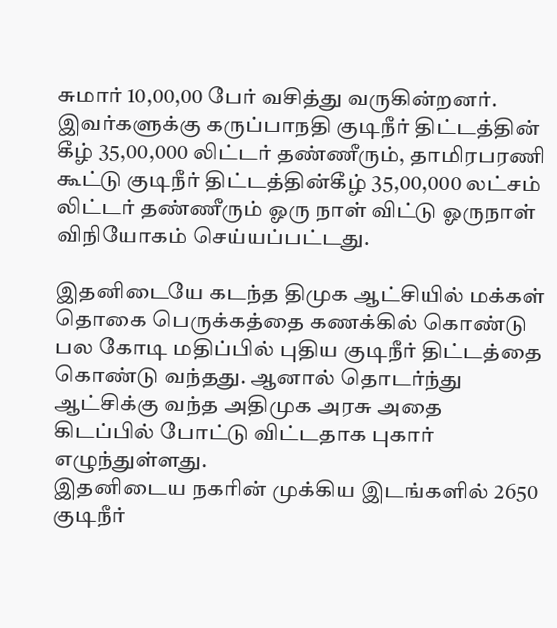சுமார் 10,00,00 பேர் வசித்து வருகின்றனர். இவர்களுக்கு கருப்பாநதி குடிநீர் திட்டத்தின் கீழ் 35,00,000 லிட்டர் தண்ணீரும், தாமிரபரணி கூட்டு குடிநீர் திட்டத்தின்கீழ் 35,00,000 லட்சம் லிட்டர் தண்ணீரும் ஓரு நாள் விட்டு ஓருநாள் விநியோகம் செய்யப்பட்டது.

இதனிடையே கடந்த திமுக ஆட்சியில் மக்கள் தொகை பெருக்கத்தை கணக்கில் கொண்டு பல கோடி மதிப்பில் புதிய குடிநீர் திட்டத்தை கொண்டு வந்தது. ஆனால் தொடர்ந்து ஆட்சிக்கு வந்த அதிமுக அரசு அதை கிடப்பில் போட்டு விட்டதாக புகார் எழுந்துள்ளது.
இதனிடைய நகரின் முக்கிய இடங்களில் 2650 குடிநீர்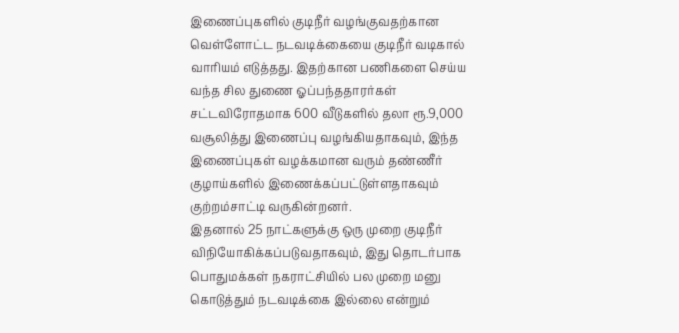இணைப்புகளில் குடிநீர் வழங்குவதற்கான வெள்ளோட்ட நடவடிக்கையை குடிநீர் வடிகால் வாரியம் எடுத்தது. இதற்கான பணிகளை செய்ய வந்த சில துணை ஓப்பந்ததாரர்கள் சட்டவிரோதமாக 600 வீடுகளில் தலா ரூ.9,000 வசூலித்து இணைப்பு வழங்கியதாகவும், இந்த இணைப்புகள் வழக்கமான வரும் தண்ணீர் குழாய்களில் இணைக்கப்பட்டுள்ளதாகவும் குற்றம்சாட்டி வருகின்றனர்.
இதனால் 25 நாட்களுக்கு ஒரு முறை குடிநீர் விநியோகிக்கப்படுவதாகவும், இது தொடர்பாக பொதுமக்கள் நகராட்சியில் பல முறை மனு கொடுத்தும் நடவடிக்கை இல்லை என்றும்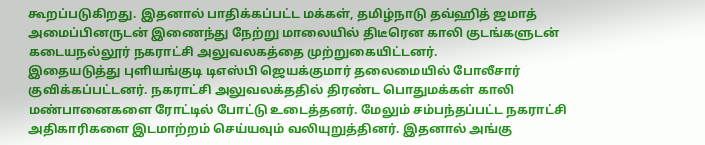கூறப்படுகிறது. இதனால் பாதிக்கப்பட்ட மக்கள், தமிழ்நாடு தவ்ஹித் ஜமாத் அமைப்பினருடன் இணைந்து நேற்று மாலையில் திடீரென காலி குடங்களுடன் கடையநல்லூர் நகராட்சி அலுவலகத்தை முற்றுகையிட்டனர்.
இதையடுத்து புளியங்குடி டிஎஸ்பி ஜெயக்குமார் தலைமையில் போலீசார் குவிக்கப்பட்டனர். நகராட்சி அலுவலக்ததில் திரண்ட பொதுமக்கள் காலி மண்பானைகளை ரோட்டில் போட்டு உடைத்தனர். மேலும் சம்பந்தப்பட்ட நகராட்சி அதிகாரிகளை இடமாற்றம் செய்யவும் வலியுறுத்தினர். இதனால் அங்கு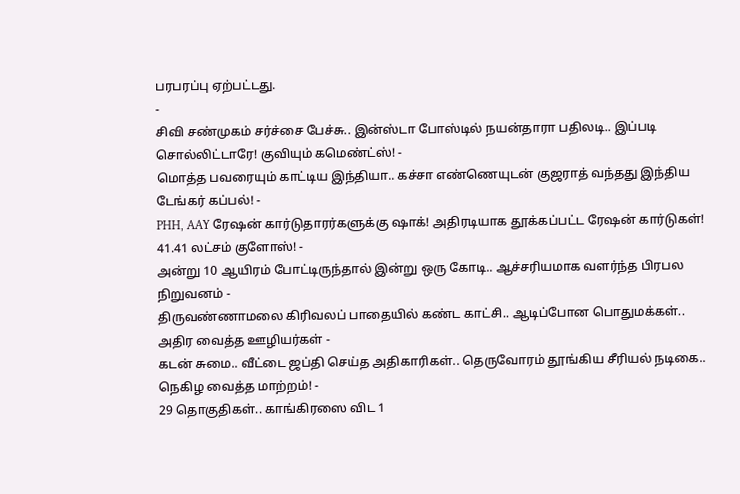பரபரப்பு ஏற்பட்டது.
-
சிவி சண்முகம் சர்ச்சை பேச்சு.. இன்ஸ்டா போஸ்டில் நயன்தாரா பதிலடி.. இப்படி சொல்லிட்டாரே! குவியும் கமெண்ட்ஸ்! -
மொத்த பவரையும் காட்டிய இந்தியா.. கச்சா எண்ணெயுடன் குஜராத் வந்தது இந்திய டேங்கர் கப்பல்! -
PHH, AAY ரேஷன் கார்டுதாரர்களுக்கு ஷாக்! அதிரடியாக தூக்கப்பட்ட ரேஷன் கார்டுகள்! 41.41 லட்சம் குளோஸ்! -
அன்று 10 ஆயிரம் போட்டிருந்தால் இன்று ஒரு கோடி.. ஆச்சரியமாக வளர்ந்த பிரபல நிறுவனம் -
திருவண்ணாமலை கிரிவலப் பாதையில் கண்ட காட்சி.. ஆடிப்போன பொதுமக்கள்.. அதிர வைத்த ஊழியர்கள் -
கடன் சுமை.. வீட்டை ஜப்தி செய்த அதிகாரிகள்.. தெருவோரம் தூங்கிய சீரியல் நடிகை.. நெகிழ வைத்த மாற்றம்! -
29 தொகுதிகள்.. காங்கிரஸை விட 1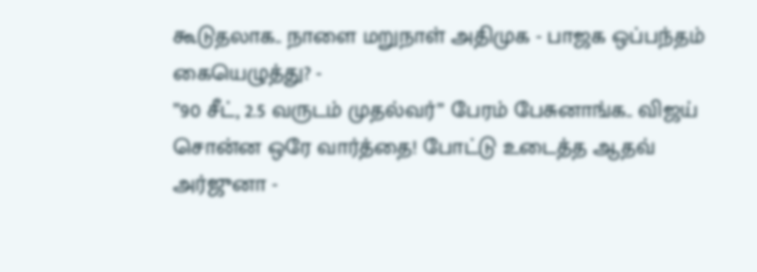கூடுதலாக.. நாளை மறுநாள் அதிமுக - பாஜக ஒப்பந்தம் கையெழுத்து? -
”90 சீட், 2.5 வருடம் முதல்வர்” பேரம் பேசுனாங்க.. விஜய் சொன்ன ஒரே வார்த்தை! போட்டு உடைத்த ஆதவ் அர்ஜுனா -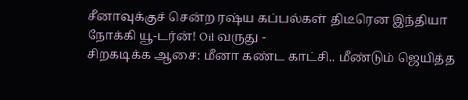சீனாவுக்குச் சென்ற ரஷ்ய கப்பல்கள் திடீரென இந்தியா நோக்கி யூ-டர்ன்! Oil வருது -
சிறகடிக்க ஆசை: மீனா கண்ட காட்சி.. மீண்டும் ஜெயித்த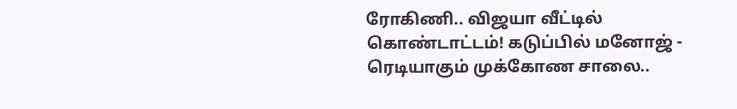ரோகிணி.. விஜயா வீட்டில் கொண்டாட்டம்! கடுப்பில் மனோஜ் -
ரெடியாகும் முக்கோண சாலை..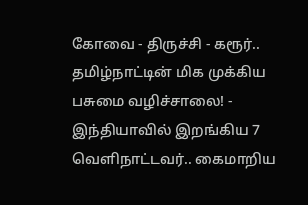கோவை - திருச்சி - கரூர்.. தமிழ்நாட்டின் மிக முக்கிய பசுமை வழிச்சாலை! -
இந்தியாவில் இறங்கிய 7 வெளிநாட்டவர்.. கைமாறிய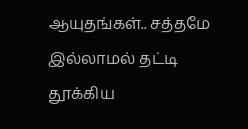ஆயுதங்கள்.. சத்தமே இல்லாமல் தட்டி தூக்கிய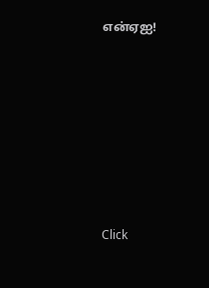என்ஏஐ!












Click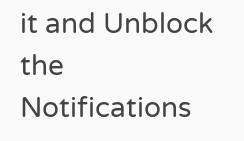it and Unblock the Notifications